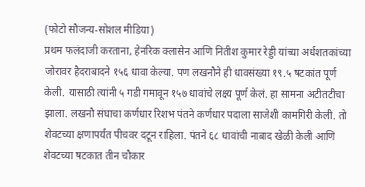(फोटो सौजन्य-सोशल मीडिया)
प्रथम फलंदाजी करताना, हेनरिक क्लासेन आणि नितीश कुमार रेड्डी यांच्या अर्धशतकांच्या जोरावर हैदराबादने १५६ धावा केल्या. पण लखनौने ही धावसंख्या १९.५ षटकांत पूर्ण केली. यासाठी त्यांनी ५ गडी गमावून १५७ धावांचे लक्ष्य पूर्ण केलं. हा सामना अटीतटीचा झाला. लखनौ संघाचा कर्णधार रिशभ पंतने कर्णधार पदाला साजेशी कामगिरी केली. तो शेवटच्या क्षणापर्यंत पीचवर दटून राहिला. पंतने ६८ धावांची नाबाद खेळी केली आणि शेवटच्या षटकात तीन चौकार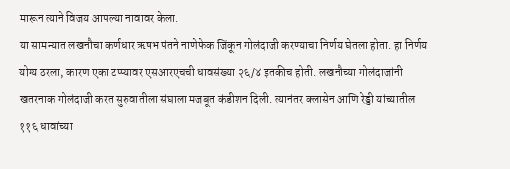मारून त्याने विजय आपल्या नावावर केला.
या सामन्यात लखनौचा कर्णधार ऋषभ पंतने नाणेफेक जिंकून गोलंदाजी करण्याचा निर्णय घेतला होता. हा निर्णय योग्य ठरला, कारण एका टप्प्यावर एसआरएचची धावसंख्या २६/४ इतकीच होती. लखनौच्या गोलंदाजांनी खतरनाक गोलंदाजी करत सुरुवातीला संघाला मजबूत कंडीशन दिली. त्यानंतर क्लासेन आणि रेड्डी यांच्यातील ११६ धावांच्या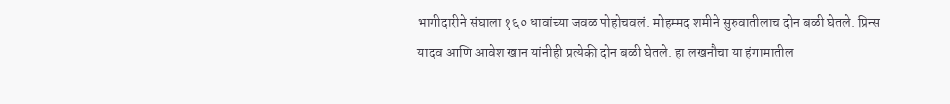भागीदारीने संघाला १६० धावांच्या जवळ पोहोचवलं. मोहम्मद शमीने सुरुवातीलाच दोन बळी घेतले. प्रिन्स यादव आणि आवेश खान यांनीही प्रत्येकी दोन बळी घेतले. हा लखनौचा या हंगामातील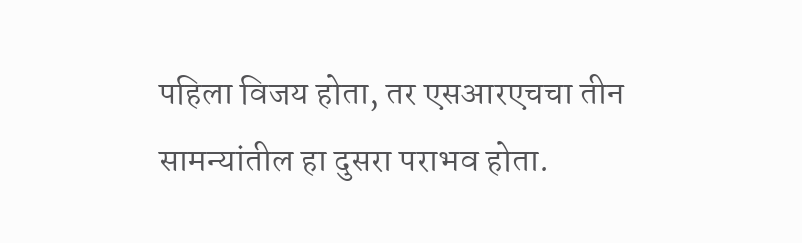पहिला विजय होता, तर एसआरएचचा तीन सामन्यांतील हा दुसरा पराभव होता.